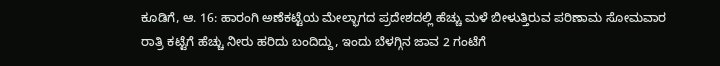ಕೂಡಿಗೆ, ಆ. 16: ಹಾರಂಗಿ ಅಣೆಕಟ್ಟೆಯ ಮೇಲ್ಭಾಗದ ಪ್ರದೇಶದಲ್ಲಿ ಹೆಚ್ಚು ಮಳೆ ಬೀಳುತ್ತಿರುವ ಪರಿಣಾಮ ಸೋಮವಾರ ರಾತ್ರಿ ಕಟ್ಟೆಗೆ ಹೆಚ್ಚು ನೀರು ಹರಿದು ಬಂದಿದ್ದು, ಇಂದು ಬೆಳಗ್ಗಿನ ಜಾವ 2 ಗಂಟೆಗೆ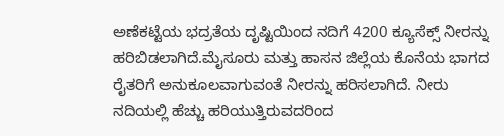ಅಣೆಕಟ್ಟೆಯ ಭದ್ರತೆಯ ದೃಷ್ಟಿಯಿಂದ ನದಿಗೆ 4200 ಕ್ಯೂಸೆಕ್ಸ್ ನೀರನ್ನು ಹರಿಬಿಡಲಾಗಿದೆ.ಮೈಸೂರು ಮತ್ತು ಹಾಸನ ಜಿಲ್ಲೆಯ ಕೊನೆಯ ಭಾಗದ ರೈತರಿಗೆ ಅನುಕೂಲವಾಗುವಂತೆ ನೀರನ್ನು ಹರಿಸಲಾಗಿದೆ. ನೀರು ನದಿಯಲ್ಲಿ ಹೆಚ್ಚು ಹರಿಯುತ್ತಿರುವದರಿಂದ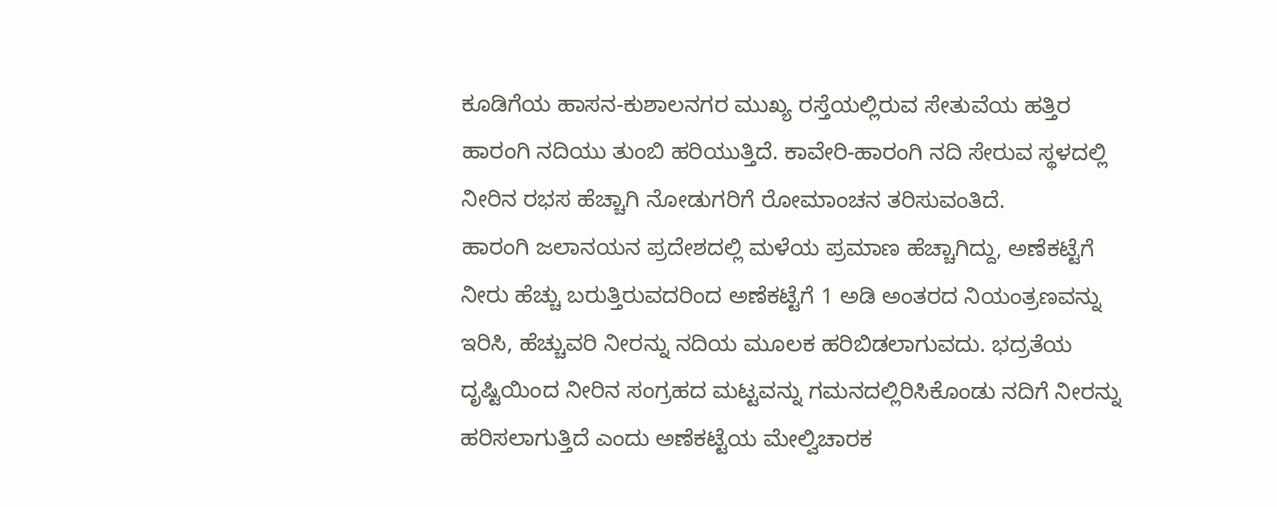ಕೂಡಿಗೆಯ ಹಾಸನ-ಕುಶಾಲನಗರ ಮುಖ್ಯ ರಸ್ತೆಯಲ್ಲಿರುವ ಸೇತುವೆಯ ಹತ್ತಿರ ಹಾರಂಗಿ ನದಿಯು ತುಂಬಿ ಹರಿಯುತ್ತಿದೆ. ಕಾವೇರಿ-ಹಾರಂಗಿ ನದಿ ಸೇರುವ ಸ್ಥಳದಲ್ಲಿ ನೀರಿನ ರಭಸ ಹೆಚ್ಚಾಗಿ ನೋಡುಗರಿಗೆ ರೋಮಾಂಚನ ತರಿಸುವಂತಿದೆ.
ಹಾರಂಗಿ ಜಲಾನಯನ ಪ್ರದೇಶದಲ್ಲಿ ಮಳೆಯ ಪ್ರಮಾಣ ಹೆಚ್ಚಾಗಿದ್ದು, ಅಣೆಕಟ್ಟೆಗೆ ನೀರು ಹೆಚ್ಚು ಬರುತ್ತಿರುವದರಿಂದ ಅಣೆಕಟ್ಟೆಗೆ 1 ಅಡಿ ಅಂತರದ ನಿಯಂತ್ರಣವನ್ನು ಇರಿಸಿ, ಹೆಚ್ಚುವರಿ ನೀರನ್ನು ನದಿಯ ಮೂಲಕ ಹರಿಬಿಡಲಾಗುವದು. ಭದ್ರತೆಯ ದೃಷ್ಟಿಯಿಂದ ನೀರಿನ ಸಂಗ್ರಹದ ಮಟ್ಟವನ್ನು ಗಮನದಲ್ಲಿರಿಸಿಕೊಂಡು ನದಿಗೆ ನೀರನ್ನು ಹರಿಸಲಾಗುತ್ತಿದೆ ಎಂದು ಅಣೆಕಟ್ಟೆಯ ಮೇಲ್ವಿಚಾರಕ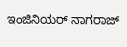ಇಂಜಿನಿಯರ್ ನಾಗರಾಜ್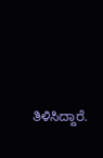ತಿಳಿಸಿದ್ದಾರೆ.